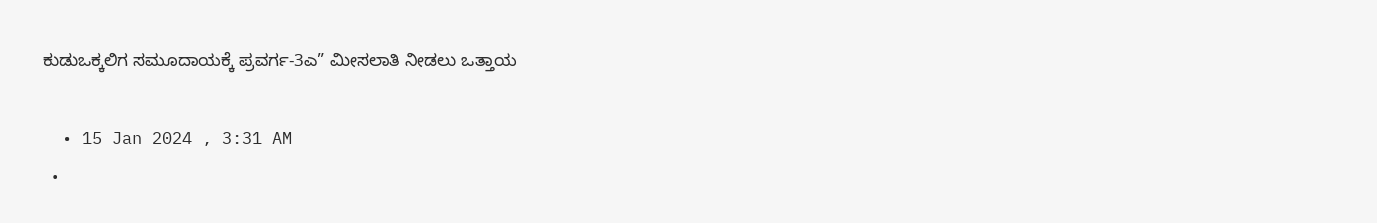ಕುಡುಒಕ್ಕಲಿಗ ಸಮೂದಾಯಕ್ಕೆ ಪ್ರವರ್ಗ-3ಎ” ಮೀಸಲಾತಿ ನೀಡಲು ಒತ್ತಾಯ

  • 15 Jan 2024 , 3:31 AM
  •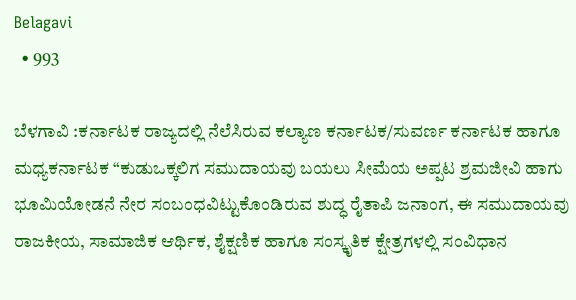Belagavi
  • 993

ಬೆಳಗಾವಿ :ಕರ್ನಾಟಕ ರಾಜ್ಯದಲ್ಲಿ ನೆಲೆಸಿರುವ ಕಲ್ಯಾಣ ಕರ್ನಾಟಕ/ಸುವರ್ಣ ಕರ್ನಾಟಕ ಹಾಗೂ ಮಧ್ಯಕರ್ನಾಟಕ “ಕುಡುಒಕ್ಕಲಿಗ ಸಮುದಾಯವು ಬಯಲು ಸೀಮೆಯ ಅಪ್ಪಟ ಶ್ರಮಜೀವಿ ಹಾಗು ಭೂಮಿಯೋಡನೆ ನೇರ ಸಂಬಂಧವಿಟ್ಟುಕೊಂಡಿರುವ ಶುದ್ಧ ರೈತಾಪಿ ಜನಾಂಗ, ಈ ಸಮುದಾಯವು ರಾಜಕೀಯ, ಸಾಮಾಜಿಕ ಆರ್ಥಿಕ, ಶೈಕ್ಷಣಿಕ ಹಾಗೂ ಸಂಸ್ಕೃತಿಕ ಕ್ಷೇತ್ರಗಳಲ್ಲಿ ಸಂವಿಧಾನ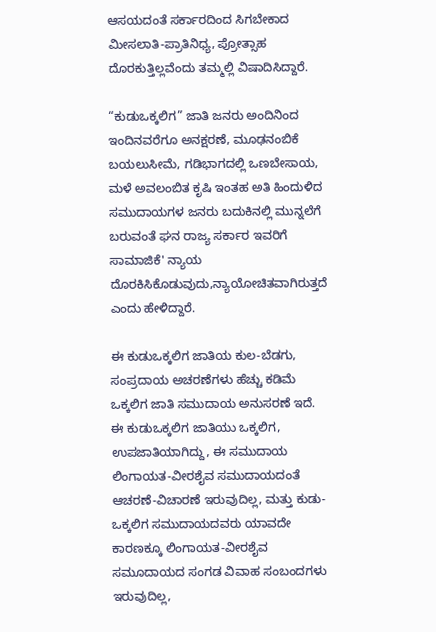ಆಸಯದಂತೆ ಸರ್ಕಾರದಿಂದ ಸಿಗಬೇಕಾದ ಮೀಸಲಾತಿ-ಪ್ರಾತಿನಿಧ್ಯ, ಪ್ರೋತ್ಸಾಹ ದೊರಕುತ್ತಿಲ್ಲವೆಂದು ತಮ್ಮಲ್ಲಿ ವಿಷಾದಿಸಿದ್ದಾರೆ.

“ಕುಡುಒಕ್ಕಲಿಗ” ಜಾತಿ ಜನರು ಅಂದಿನಿಂದ ಇಂದಿನವರೆಗೂ ಅನಕ್ಷರಣೆ, ಮೂಢನಂಬಿಕೆ ಬಯಲುಸೀಮೆ, ಗಡಿಭಾಗದಲ್ಲಿ ಒಣಬೇಸಾಯ, ಮಳೆ ಅವಲಂಬಿತ ಕೃಷಿ ಇಂತಹ ಅತಿ ಹಿಂದುಳಿದ ಸಮುದಾಯಗಳ ಜನರು ಬದುಕಿನಲ್ಲಿ ಮುನ್ನಲೆಗೆ ಬರುವಂತೆ ಘನ ರಾಜ್ಯ ಸರ್ಕಾರ ಇವರಿಗೆ ಸಾಮಾಜಿಕೆ' ನ್ಯಾಯ ದೊರಕಿಸಿಕೊಡುವುದು,ನ್ಯಾಯೋಚಿತವಾಗಿರುತ್ತದೆ ಎಂದು ಹೇಳಿದ್ದಾರೆ.

ಈ ಕುಡುಒಕ್ಕಲಿಗ ಜಾತಿಯ ಕುಲ-ಬೆಡಗು, ಸಂಪ್ರದಾಯ ಅಚರಣೆಗಳು ಹೆಚ್ಚು ಕಡಿಮೆ ಒಕ್ಕಲಿಗ ಜಾತಿ ಸಮುದಾಯ ಅನುಸರಣೆ ಇದೆ. ಈ ಕುಡುಒಕ್ಕಲಿಗ ಜಾತಿಯು ಒಕ್ಕಲಿಗ, ಉಪಜಾತಿಯಾಗಿದ್ದು, ಈ ಸಮುದಾಯ ಲಿಂಗಾಯತ-ವೀರಶೈವ ಸಮುದಾಯದಂತೆ ಆಚರಣೆ-ವಿಚಾರಣೆ ಇರುವುದಿಲ್ಲ, ಮತ್ತು ಕುಡು-ಒಕ್ಕಲಿಗ ಸಮುದಾಯದವರು ಯಾವದೇ ಕಾರಣಕ್ಕೂ ಲಿಂಗಾಯತ-ವೀರಶೈವ ಸಮೂದಾಯದ ಸಂಗಡ ವಿವಾಹ ಸಂಬಂದಗಳು ಇರುವುದಿಲ್ಲ,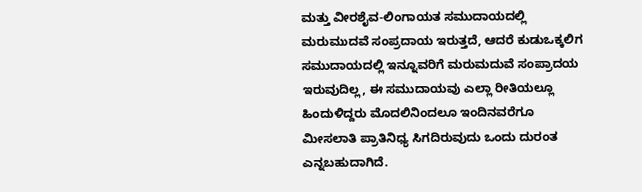ಮತ್ತು ವೀರಶೈವ-ಲಿಂಗಾಯತ ಸಮುದಾಯದಲ್ಲಿ ಮರುಮುದವೆ ಸಂಪ್ರದಾಯ ಇರುತ್ತದೆ, ಆದರೆ ಕುಡುಒಕ್ಕಲಿಗ ಸಮುದಾಯದಲ್ಲಿ ಇನ್ನೂವರಿಗೆ ಮರುಮದುವೆ ಸಂಪ್ರಾದಯ ಇರುವುದಿಲ್ಲ, ಈ ಸಮುದಾಯವು ಎಲ್ಲಾ ರೀತಿಯಲ್ಲೂ ಹಿಂದುಳಿದ್ದರು ಮೊದಲಿನಿಂದಲೂ ಇಂದಿನವರೆಗೂ ಮೀಸಲಾತಿ ಪ್ರಾತಿನಿಧ್ಯ ಸಿಗದಿರುವುದು ಒಂದು ದುರಂತ ಎನ್ನಬಹುದಾಗಿದೆ.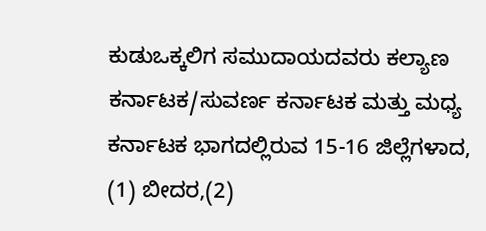ಕುಡುಒಕ್ಕಲಿಗ ಸಮುದಾಯದವರು ಕಲ್ಯಾಣ ಕರ್ನಾಟಕ/ಸುವರ್ಣ ಕರ್ನಾಟಕ ಮತ್ತು ಮಧ್ಯ ಕರ್ನಾಟಕ ಭಾಗದಲ್ಲಿರುವ 15-16 ಜಿಲ್ಲೆಗಳಾದ, (1) ಬೀದರ,(2)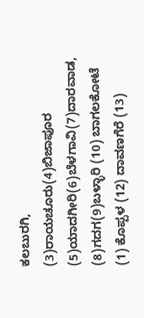ಕಲಬುರಗಿ, (3)ರಾಯಚೂರು(4)ಬಿಜಾಪೂರ (5)ಯಾದಗೀರಿ(6)ಬೆಳಗಾವಿ(7)ದಾರವಾಡ, (8)ಗದಗ(9)ಬಳ್ಳಾರಿ (10) ಬಾಗಲಕೋಟೆ (1) ಕೊಪ್ಪಳ (12) ದಾವಣಗೆರೆ (13)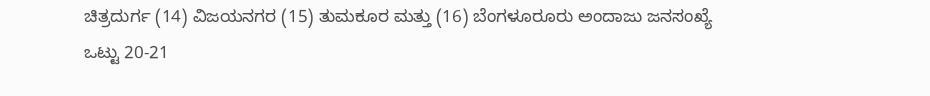ಚಿತ್ರದುರ್ಗ (14) ವಿಜಯನಗರ (15) ತುಮಕೂರ ಮತ್ತು (16) ಬೆಂಗಳೂರೂರು ಅಂದಾಜು ಜನಸಂಖ್ಯೆ ಒಟ್ಟು 20-21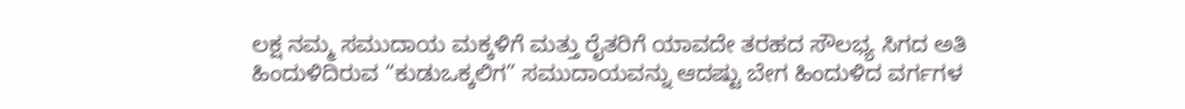ಲಕ್ಷ ನಮ್ಮ ಸಮುದಾಯ ಮಕ್ಕಳಿಗೆ ಮತ್ತು ರೈತರಿಗೆ ಯಾವದೇ ತರಹದ ಸೌಲಭ್ಯ ಸಿಗದ ಅತಿ ಹಿಂದುಳಿದಿರುವ “ಕುಡುಒಕ್ಕಲಿಗ” ಸಮುದಾಯವನ್ನು ಆದಷ್ಟು ಬೇಗ ಹಿಂದುಳಿದ ವರ್ಗಗಳ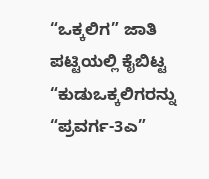“ಒಕ್ಕಲಿಗ” ಜಾತಿ ಪಟ್ಟಿಯಲ್ಲಿ ಕೈಬಿಟ್ಟ “ಕುಡುಒಕ್ಕಲಿಗರನ್ನು “ಪ್ರವರ್ಗ-3ಎ”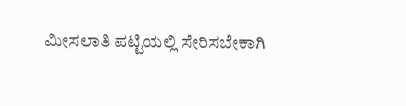ಮೀಸಲಾತಿ ಪಟ್ಟಿಯಲ್ಲಿ ಸೇರಿಸಬೇಕಾಗಿ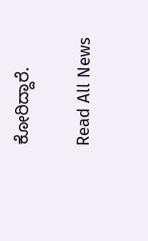ಕೋರಿದ್ದಾರೆ.

Read All News